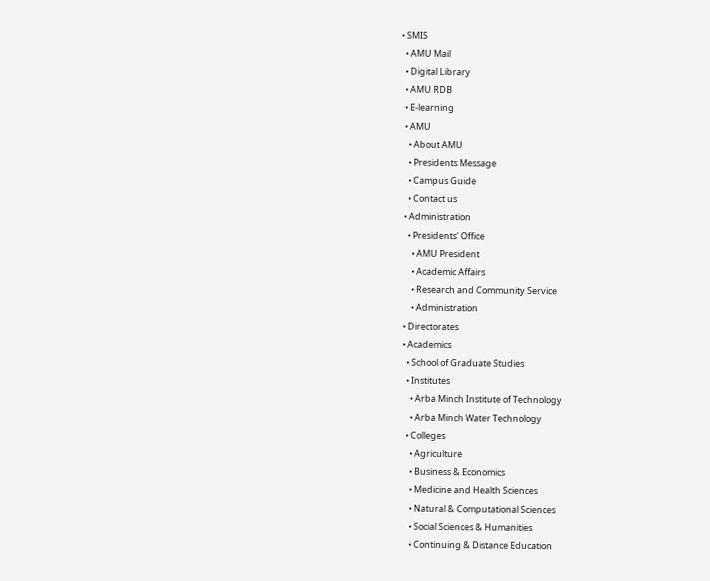• SMIS
  • AMU Mail
  • Digital Library
  • AMU RDB
  • E-learning
  • AMU
    • About AMU
    • Presidents Message
    • Campus Guide
    • Contact us
  • Administration
    • Presidents' Office
      • AMU President
      • Academic Affairs
      • Research and Community Service
      • Administration
  • Directorates
  • Academics
    • School of Graduate Studies
    • Institutes
      • Arba Minch Institute of Technology
      • Arba Minch Water Technology
    • Colleges
      • Agriculture
      • Business & Economics
      • Medicine and Health Sciences
      • Natural & Computational Sciences
      • Social Sciences & Humanities
      • Continuing & Distance Education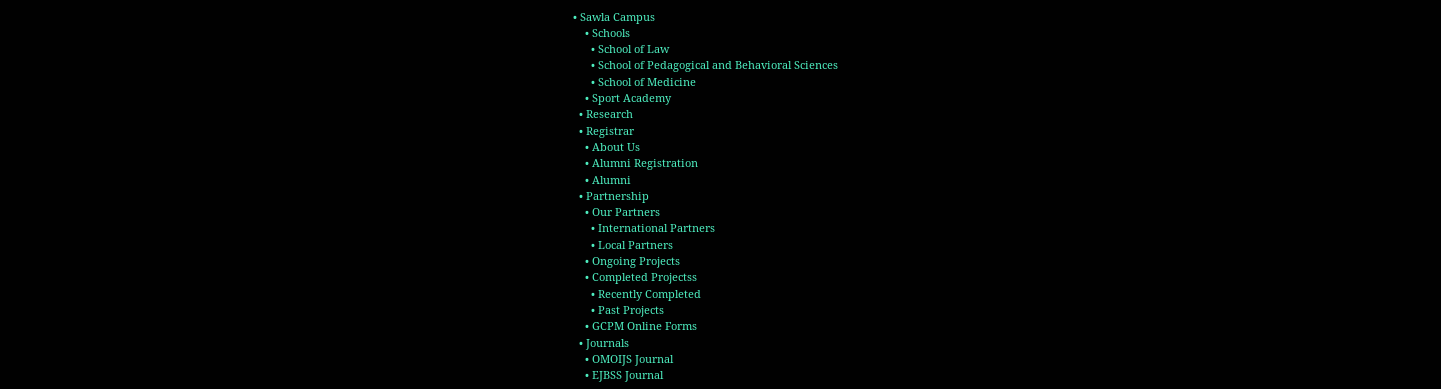• Sawla Campus
    • Schools
      • School of Law
      • School of Pedagogical and Behavioral Sciences
      • School of Medicine
    • Sport Academy
  • Research
  • Registrar
    • About Us
    • Alumni Registration
    • Alumni
  • Partnership
    • Our Partners
      • International Partners
      • Local Partners
    • Ongoing Projects
    • Completed Projectss
      • Recently Completed
      • Past Projects
    • GCPM Online Forms
  • Journals
    • OMOIJS Journal
    • EJBSS Journal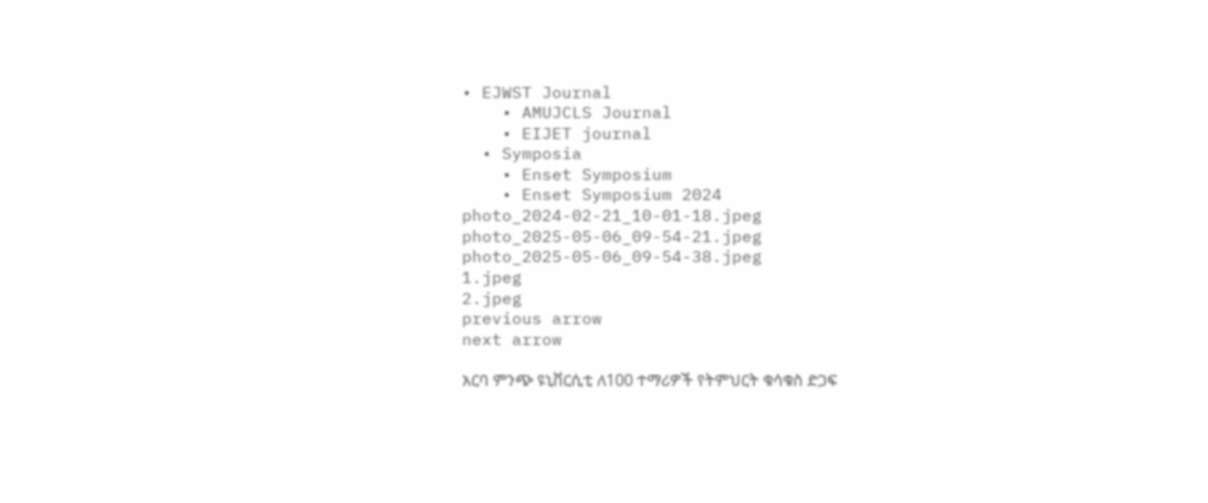• EJWST Journal
    • AMUJCLS Journal
    • EIJET journal
  • Symposia
    • Enset Symposium
    • Enset Symposium 2024
photo_2024-02-21_10-01-18.jpeg
photo_2025-05-06_09-54-21.jpeg
photo_2025-05-06_09-54-38.jpeg
1.jpeg
2.jpeg
previous arrow
next arrow

አርባ ምንጭ ዩኒቨርሲቲ ለ100 ተማሪዎች የትምህርት ቁሳቁስ ድጋፍ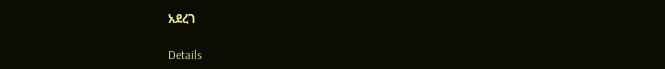አደረገ

Details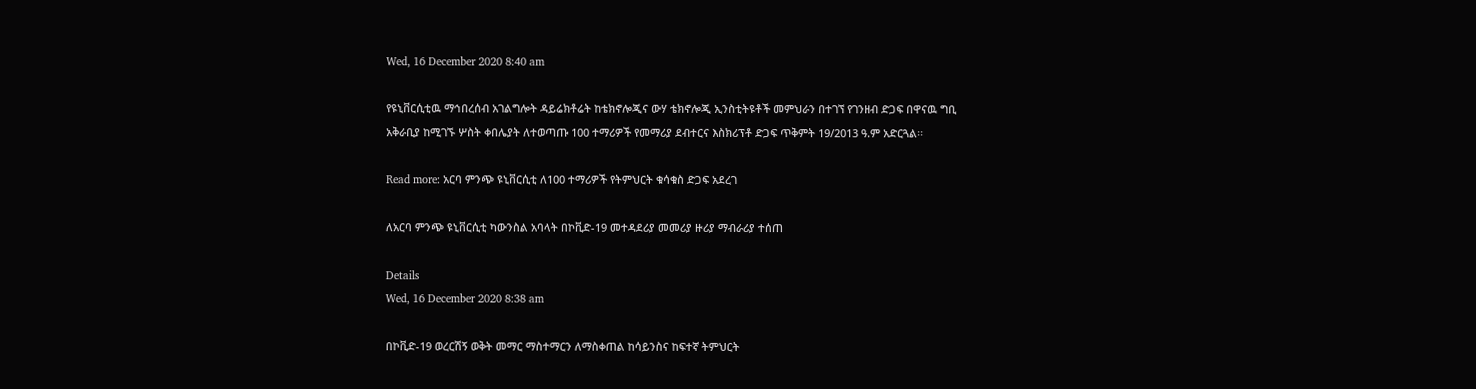Wed, 16 December 2020 8:40 am

የዩኒቨርሲቲዉ ማኅበረሰብ አገልግሎት ዳይሬክቶሬት ከቴክኖሎጂና ውሃ ቴክኖሎጂ ኢንስቲትዩቶች መምህራን በተገኘ የገንዘብ ድጋፍ በዋናዉ ግቢ አቅራቢያ ከሚገኙ ሦስት ቀበሌያት ለተወጣጡ 100 ተማሪዎች የመማሪያ ደብተርና እስክሪፕቶ ድጋፍ ጥቅምት 19/2013 ዓ.ም አድርጓል፡፡

Read more: አርባ ምንጭ ዩኒቨርሲቲ ለ100 ተማሪዎች የትምህርት ቁሳቁስ ድጋፍ አደረገ

ለአርባ ምንጭ ዩኒቨርሲቲ ካውንስል አባላት በኮቪድ-19 መተዳደሪያ መመሪያ ዙሪያ ማብራሪያ ተሰጠ

Details
Wed, 16 December 2020 8:38 am

በኮቪድ-19 ወረርሽኝ ወቅት መማር ማስተማርን ለማስቀጠል ከሳይንስና ከፍተኛ ትምህርት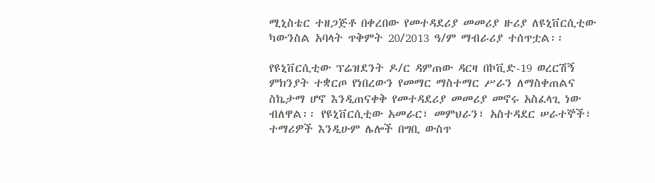ሚኒስቴር ተዘጋጅቶ በቀረበው የመተዳደሪያ መመሪያ ዙሪያ ለዩኒቨርሲቲው ካውንስል አባላት ጥቅምት 20/2013 ዓ/ም ማብራሪያ ተሰጥቷል፡፡

የዩኒቨርሲቲው ፕሬዝደንት ዶ/ር ዳምጠው ዳርዛ በኮቪድ-19 ወረርሽኝ ምክንያት ተቋርጦ የነበረውን የመማር ማስተማር ሥራን ለማስቀጠልና ስኬታማ ሆኖ እንዲጠናቀቅ የመተዳደሪያ መመሪያ መኖሩ አስፈላጊ ነው ብለዋል፡፡ የዩኒቨርሲቲው አመራር፣ መምህራን፣ አስተዳደር ሠራተኞች፣ ተማሪዎች እንዲሁም ሌሎች በግቢ ውስጥ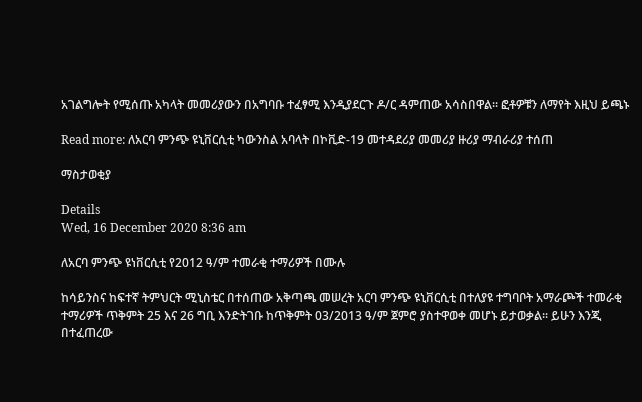አገልግሎት የሚሰጡ አካላት መመሪያውን በአግባቡ ተፈፃሚ እንዲያደርጉ ዶ/ር ዳምጠው አሳስበዋል፡፡ ፎቶዎቹን ለማየት እዚህ ይጫኑ

Read more: ለአርባ ምንጭ ዩኒቨርሲቲ ካውንስል አባላት በኮቪድ-19 መተዳደሪያ መመሪያ ዙሪያ ማብራሪያ ተሰጠ

ማስታወቂያ

Details
Wed, 16 December 2020 8:36 am

ለአርባ ምንጭ ዩነቨርሲቲ የ2012 ዓ/ም ተመራቂ ተማሪዎች በሙሉ

ከሳይንስና ከፍተኛ ትምህርት ሚኒስቴር በተሰጠው አቅጣጫ መሠረት አርባ ምንጭ ዩኒቨርሲቲ በተለያዩ ተግባቦት አማራጮች ተመራቂ ተማሪዎች ጥቅምት 25 እና 26 ግቢ እንድትገቡ ከጥቅምት 03/2013 ዓ/ም ጀምሮ ያስተዋወቀ መሆኑ ይታወቃል፡፡ ይሁን እንጂ በተፈጠረው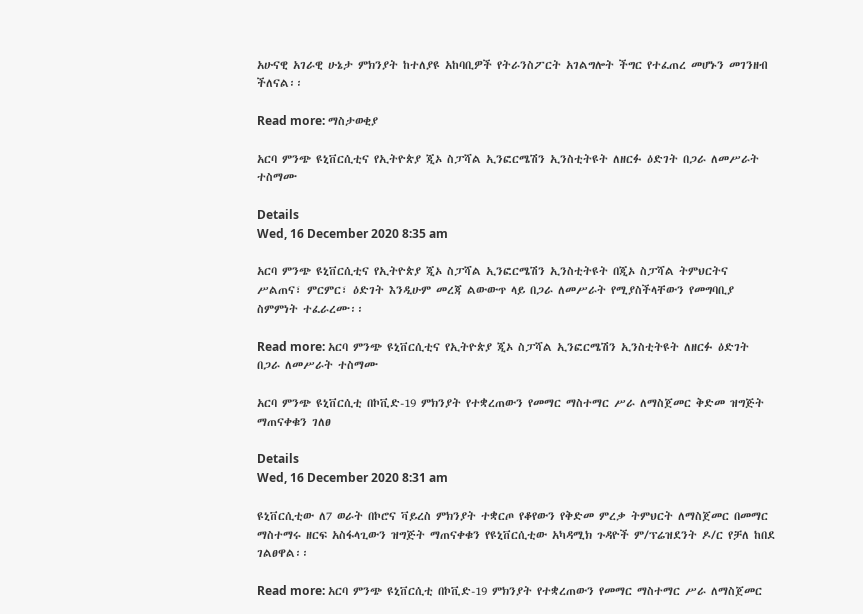አሁናዊ አገራዊ ሁኔታ ምክንያት ከተለያዩ አከባቢዎች የትራንስፖርት አገልግሎት ችግር የተፈጠረ መሆኑን መገንዘብ ችለናል፡፡

Read more: ማስታወቂያ

አርባ ምንጭ ዩኒቨርሲቲና የኢትዮጵያ ጂኦ ስፓሻል ኢንፎርሜሽን ኢንስቲትዩት ለዘርፉ ዕድገት በጋራ ለመሥራት ተስማሙ

Details
Wed, 16 December 2020 8:35 am

አርባ ምንጭ ዩኒቨርሲቲና የኢትዮጵያ ጂኦ ስፓሻል ኢንፎርሜሽን ኢንስቲትዩት በጂኦ ስፓሻል ትምህርትና ሥልጠና፣ ምርምር፣ ዕድገት እንዲሁም መረጃ ልውውጥ ላይ በጋራ ለመሥራት የሚያስችላቸውን የመግባቢያ ስምምነት ተፈራረሙ፡፡

Read more: አርባ ምንጭ ዩኒቨርሲቲና የኢትዮጵያ ጂኦ ስፓሻል ኢንፎርሜሽን ኢንስቲትዩት ለዘርፉ ዕድገት በጋራ ለመሥራት ተስማሙ

አርባ ምንጭ ዩኒቨርሲቲ በኮቪድ-19 ምክንያት የተቋረጠውን የመማር ማስተማር ሥራ ለማስጀመር ቅድመ ዝግጅት ማጠናቀቁን ገለፀ

Details
Wed, 16 December 2020 8:31 am

ዩኒቨርሲቲው ለ7 ወራት በኮሮና ቫይረስ ምክንያት ተቋርጦ የቆየውን የቅድመ ምረቃ ትምህርት ለማስጀመር በመማር ማስተማሩ ዘርፍ አስፋላጊውን ዝግጅት ማጠናቀቁን የዩኒቨርሲቲው አካዳሚክ ጉዳዮች ም/ፕሬዝደንት ዶ/ር የቻለ ከበደ ገልፀዋል፡፡

Read more: አርባ ምንጭ ዩኒቨርሲቲ በኮቪድ-19 ምክንያት የተቋረጠውን የመማር ማስተማር ሥራ ለማስጀመር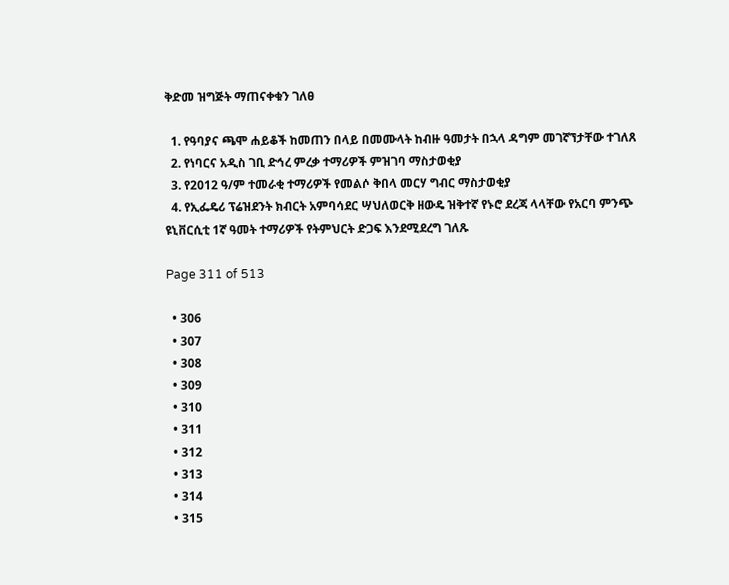ቅድመ ዝግጅት ማጠናቀቁን ገለፀ

  1. የዓባያና ጫሞ ሐይቆች ከመጠን በላይ በመሙላት ከብዙ ዓመታት በኋላ ዳግም መገኛኘታቸው ተገለጸ
  2. የነባርና አዲስ ገቢ ድኅረ ምረቃ ተማሪዎች ምዝገባ ማስታወቂያ
  3. የ2012 ዓ/ም ተመራቂ ተማሪዎች የመልሶ ቅበላ መርሃ ግብር ማስታወቂያ
  4. የኢፌዴሪ ፕሬዝደንት ክብርት አምባሳደር ሣህለወርቅ ዘውዴ ዝቅተኛ የኑሮ ደረጃ ላላቸው የአርባ ምንጭ ዩኒቨርሲቲ 1ኛ ዓመት ተማሪዎች የትምህርት ድጋፍ እንደሚደረግ ገለጹ

Page 311 of 513

  • 306
  • 307
  • 308
  • 309
  • 310
  • 311
  • 312
  • 313
  • 314
  • 315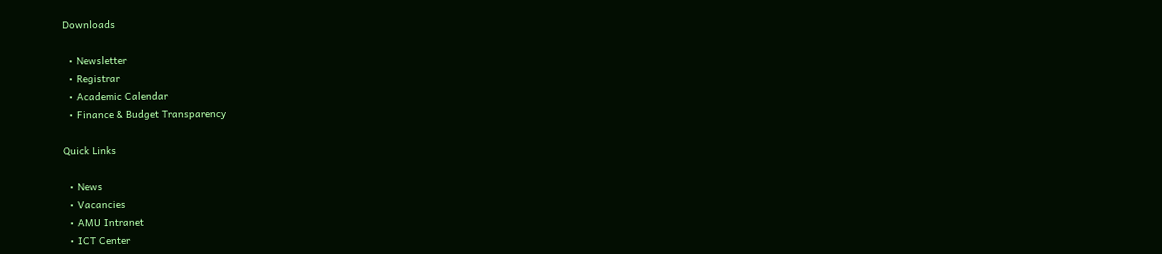Downloads

  • Newsletter
  • Registrar
  • Academic Calendar
  • Finance & Budget Transparency

Quick Links

  • News
  • Vacancies
  • AMU Intranet
  • ICT Center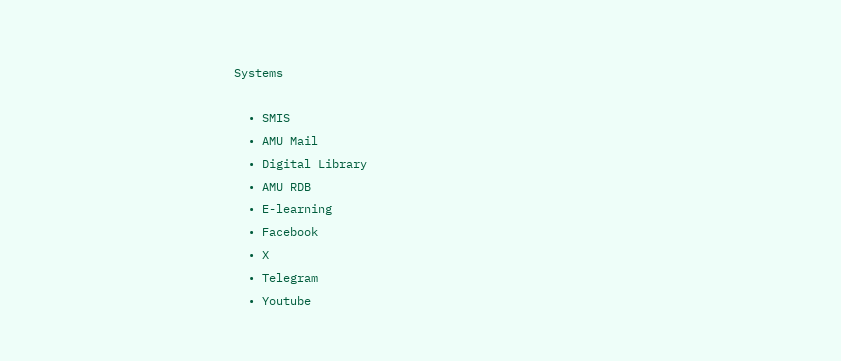Systems

  • SMIS
  • AMU Mail
  • Digital Library
  • AMU RDB
  • E-learning
  • Facebook
  • X
  • Telegram
  • Youtube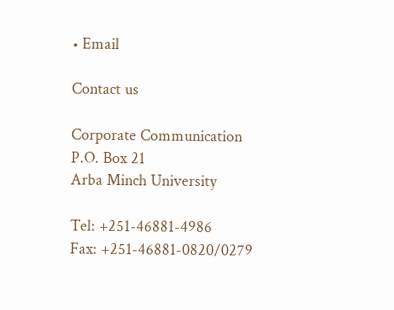• Email

Contact us

Corporate Communication
P.O. Box 21
Arba Minch University

Tel: +251-46881-4986
Fax: +251-46881-0820/0279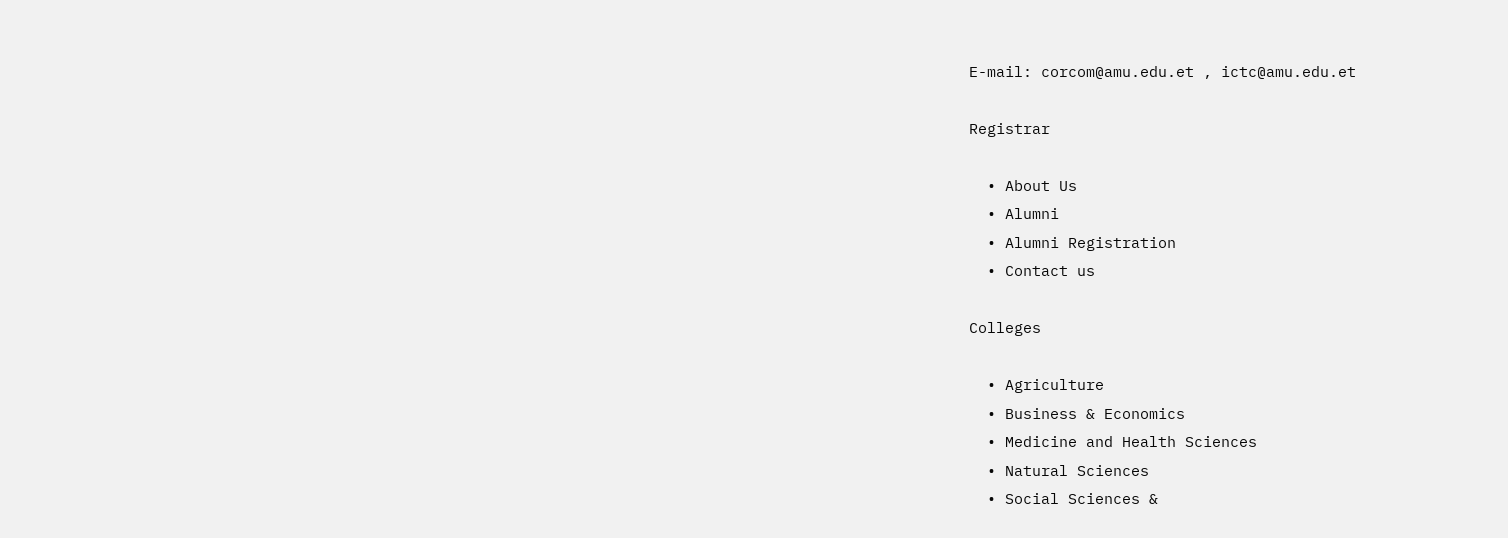E-mail: corcom@amu.edu.et , ictc@amu.edu.et

Registrar

  • About Us
  • Alumni
  • Alumni Registration
  • Contact us

Colleges

  • Agriculture
  • Business & Economics
  • Medicine and Health Sciences
  • Natural Sciences
  • Social Sciences &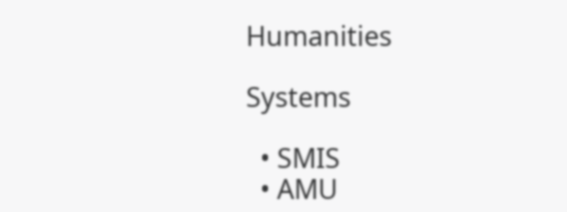Humanities

Systems

  • SMIS
  • AMU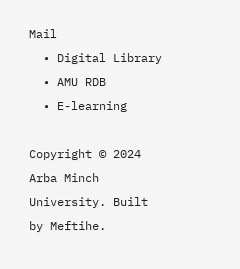Mail
  • Digital Library
  • AMU RDB
  • E-learning

Copyright © 2024 Arba Minch University. Built by Meftihe.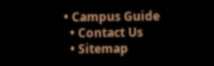• Campus Guide
  • Contact Us
  • Sitemap